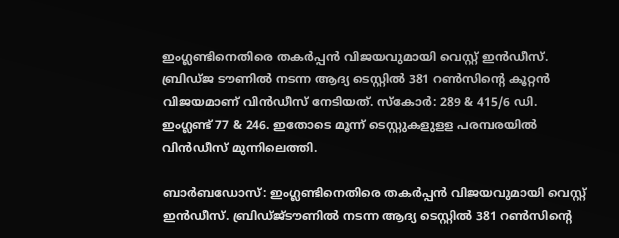ഇംഗ്ലണ്ടിനെതിരെ തകര്‍പ്പന്‍ വിജയവുമായി വെസ്റ്റ് ഇന്‍ഡീസ്. ബ്രിഡ്ജ ടൗണില്‍ നടന്ന ആദ്യ ടെസ്റ്റില്‍ 381 റണ്‍സിന്റെ കൂറ്റന്‍ വിജയമാണ് വിന്‍ഡീസ് നേടിയത്. സ്‌കോര്‍: 289 & 415/6 ഡി. ഇംഗ്ലണ്ട് 77 & 246. ഇതോടെ മൂന്ന് ടെസ്റ്റുകളുളള പരമ്പരയില്‍ വിന്‍ഡീസ് മുന്നിലെത്തി.

ബാര്‍ബഡോസ്: ഇംഗ്ലണ്ടിനെതിരെ തകര്‍പ്പന്‍ വിജയവുമായി വെസ്റ്റ് ഇന്‍ഡീസ്. ബ്രിഡ്ജ്ടൗണില്‍ നടന്ന ആദ്യ ടെസ്റ്റില്‍ 381 റണ്‍സിന്റെ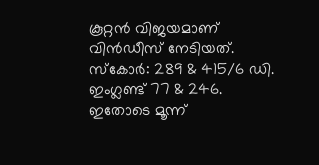കൂറ്റന്‍ വിജയമാണ് വിന്‍ഡീസ് നേടിയത്. സ്‌കോര്‍: 289 & 415/6 ഡി. ഇംഗ്ലണ്ട് 77 & 246. ഇതോടെ മൂന്ന്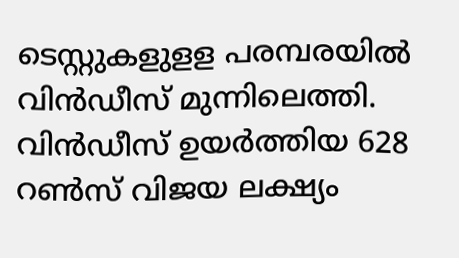ടെസ്റ്റുകളുളള പരമ്പരയില്‍ വിന്‍ഡീസ് മുന്നിലെത്തി. വിന്‍ഡീസ് ഉയര്‍ത്തിയ 628 റണ്‍സ് വിജയ ലക്ഷ്യം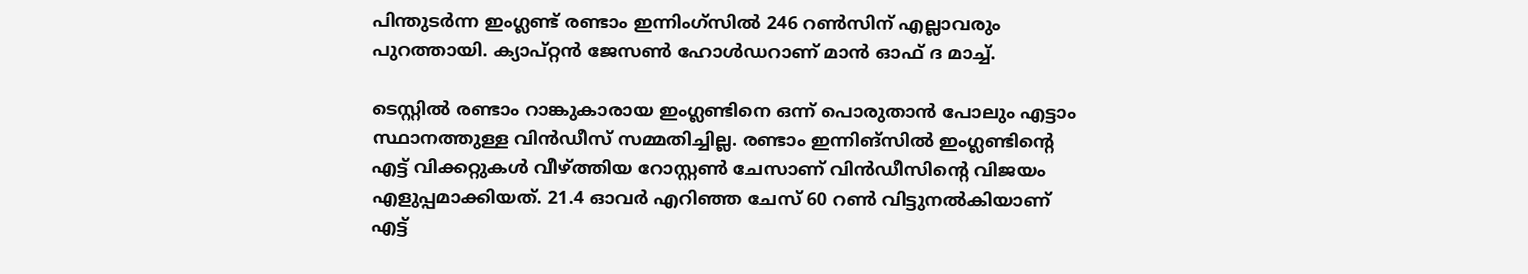പിന്തുടര്‍ന്ന ഇംഗ്ലണ്ട് രണ്ടാം ഇന്നിംഗ്‌സില്‍ 246 റണ്‍സിന് എല്ലാവരും പുറത്തായി. ക്യാപ്റ്റന്‍ ജേസണ്‍ ഹോള്‍ഡറാണ് മാന്‍ ഓഫ് ദ മാച്ച്.

ടെസ്റ്റില്‍ രണ്ടാം റാങ്കുകാരായ ഇംഗ്ലണ്ടിനെ ഒന്ന് പൊരുതാന്‍ പോലും എട്ടാം സ്ഥാനത്തുള്ള വിന്‍ഡീസ് സമ്മതിച്ചില്ല. രണ്ടാം ഇന്നിങ്‌സില്‍ ഇംഗ്ലണ്ടിന്റെ എട്ട് വിക്കറ്റുകള്‍ വീഴ്ത്തിയ റോസ്റ്റണ്‍ ചേസാണ് വിന്‍ഡീസിന്റെ വിജയം എളുപ്പമാക്കിയത്. 21.4 ഓവര്‍ എറിഞ്ഞ ചേസ് 60 റണ്‍ വിട്ടുനല്‍കിയാണ് എട്ട്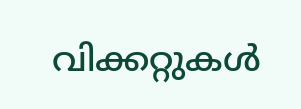വിക്കറ്റുകള്‍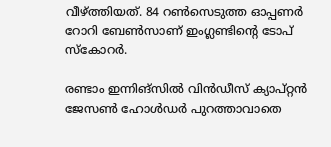വീഴ്ത്തിയത്. 84 റണ്‍സെടുത്ത ഓപ്പണര്‍ റോറി ബേണ്‍സാണ് ഇംഗ്ലണ്ടിന്റെ ടോപ് സ്‌കോറര്‍.

രണ്ടാം ഇന്നിങ്‌സില്‍ വിന്‍ഡീസ് ക്യാപ്റ്റന്‍ ജേസണ്‍ ഹോള്‍ഡര്‍ പുറത്താവാതെ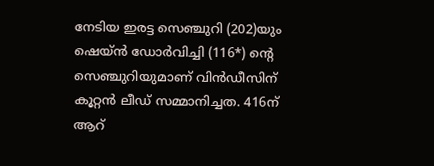നേടിയ ഇരട്ട സെഞ്ചുറി (202)യും ഷെയ്ന്‍ ഡോര്‍വിച്ചി (116*) ന്റെ സെഞ്ചുറിയുമാണ് വിന്‍ഡീസിന് കൂറ്റന്‍ ലീഡ് സമ്മാനിച്ചത. 416ന് ആറ്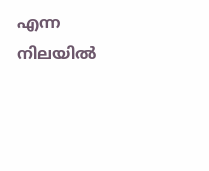എന്ന നിലയില്‍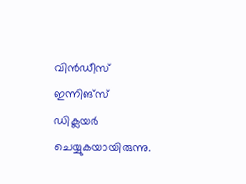വിന്‍ഡീസ് ഇന്നിങ്‌സ് ഡിക്ലയര്‍ ചെയ്യുകയായിരുന്നു.